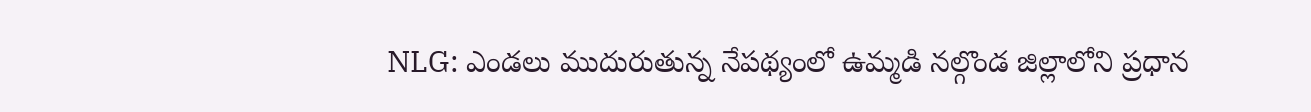NLG: ఎండలు ముదురుతున్న నేపథ్యంలో ఉమ్మడి నల్గొండ జిల్లాలోని ప్రధాన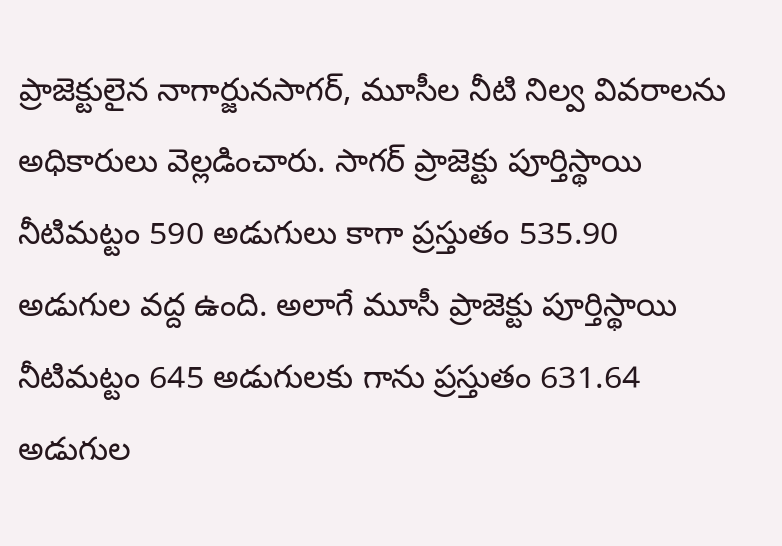ప్రాజెక్టులైన నాగార్జునసాగర్, మూసీల నీటి నిల్వ వివరాలను అధికారులు వెల్లడించారు. సాగర్ ప్రాజెక్టు పూర్తిస్థాయి నీటిమట్టం 590 అడుగులు కాగా ప్రస్తుతం 535.90 అడుగుల వద్ద ఉంది. అలాగే మూసీ ప్రాజెక్టు పూర్తిస్థాయి నీటిమట్టం 645 అడుగులకు గాను ప్రస్తుతం 631.64 అడుగుల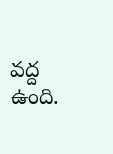వద్ద ఉంది.